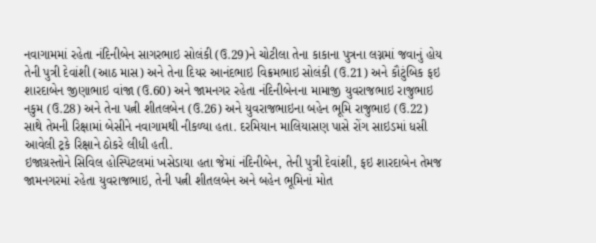નવાગામમાં રહેતા નંદિનીબેન સાગરભાઇ સોલંકી (ઉ.29)ને ચોટીલા તેના કાકાના પુત્રના લગ્નમાં જવાનું હોય તેની પુત્રી દેવાંશી (આઠ માસ) અને તેના દિયર આનંદભાઇ વિક્રમભાઇ સોલંકી (ઉ.21) અને કૌટુંબિક ફઇ શારદાબેન જીણાભાઇ વાંજા (ઉ.60) અને જામનગર રહેતા નંદિનીબેનના મામાજી યુવરાજભાઇ રાજુભાઇ નકુમ (ઉ.28) અને તેના પત્ની શીતલબેન (ઉ.26) અને યુવરાજભાઇના બહેન ભૂમિ રાજુભાઇ (ઉ.22) સાથે તેમની રિક્ષામાં બેસીને નવાગામથી નીકળ્યા હતા. દરમિયાન માલિયાસણ પાસે રોંગ સાઇડમાં ધસી આવેલી ટ્રકે રિક્ષાને ઠોકરે લીધી હતી.
ઇજાગ્રસ્તોને સિવિલ હોસ્પિટલમાં ખસેડાયા હતા જેમાં નંદિનીબેન, તેની પુત્રી દેવાંશી, ફઇ શારદાબેન તેમજ જામનગરમાં રહેતા યુવરાજભાઇ, તેની પત્ની શીતલબેન અને બહેન ભૂમિનાં મોત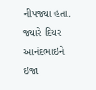નીપજ્યા હતા. જ્યારે દિયર આનંદભાઇને ઇજા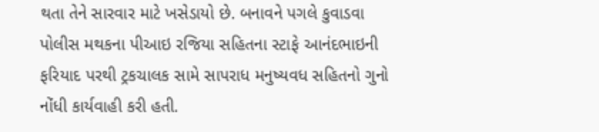થતા તેને સારવાર માટે ખસેડાયો છે. બનાવને પગલે કુવાડવા પોલીસ મથકના પીઆઇ રજિયા સહિતના સ્ટાફે આનંદભાઇની ફરિયાદ પરથી ટ્રકચાલક સામે સાપરાધ મનુષ્યવધ સહિતનો ગુનો નોંધી કાર્યવાહી કરી હતી.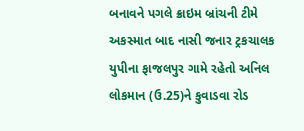બનાવને પગલે ક્રાઇમ બ્રાંચની ટીમે અકસ્માત બાદ નાસી જનાર ટ્રકચાલક યુપીના ફાજલપુર ગામે રહેતો અનિલ લોકમાન (ઉ.25)ને કુવાડવા રોડ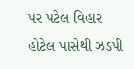પર પટેલ વિહાર હોટેલ પાસેથી ઝડપી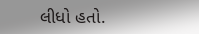લીધો હતો.